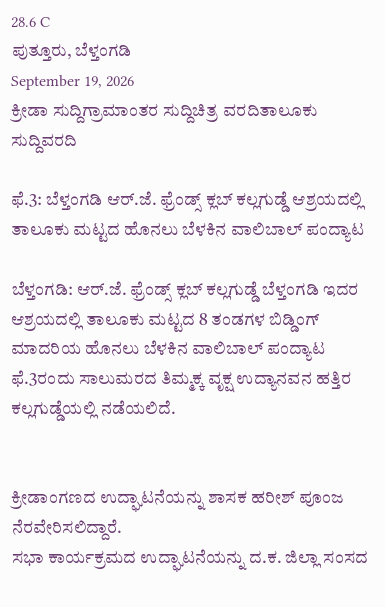28.6 C
ಪುತ್ತೂರು, ಬೆಳ್ತಂಗಡಿ
September 19, 2026
ಕ್ರೀಡಾ ಸುದ್ದಿಗ್ರಾಮಾಂತರ ಸುದ್ದಿಚಿತ್ರ ವರದಿತಾಲೂಕು ಸುದ್ದಿವರದಿ

ಫೆ.3: ಬೆಳ್ತಂಗಡಿ ಆರ್.ಜೆ. ಫ್ರೆಂಡ್ಸ್ ಕ್ಲಬ್ ಕಲ್ಲಗುಡ್ಡೆ ಆಶ್ರಯದಲ್ಲಿ ತಾಲೂಕು ಮಟ್ಟದ ಹೊನಲು ಬೆಳಕಿನ ವಾಲಿಬಾಲ್ ಪಂದ್ಯಾಟ

ಬೆಳ್ತಂಗಡಿ: ಆರ್.ಜೆ. ಫ್ರೆಂಡ್ಸ್ ಕ್ಲಬ್ ಕಲ್ಲಗುಡ್ಡೆ ಬೆಳ್ತಂಗಡಿ ಇದರ ಆಶ್ರಯದಲ್ಲಿ ತಾಲೂಕು ಮಟ್ಟದ 8 ತಂಡಗಳ ಬಿಡ್ಡಿಂಗ್ ಮಾದರಿಯ ಹೊನಲು ಬೆಳಕಿನ ವಾಲಿಬಾಲ್ ಪಂದ್ಯಾಟ ಫೆ.3ರಂದು ಸಾಲುಮರದ ತಿಮ್ಮಕ್ಕ ವೃಕ್ಷ ಉದ್ಯಾನವನ ಹತ್ತಿರ ಕಲ್ಲಗುಡ್ಡೆಯಲ್ಲಿ ನಡೆಯಲಿದೆ.


ಕ್ರೀಡಾಂಗಣದ ಉದ್ಘಾಟನೆಯನ್ನು ಶಾಸಕ ಹರೀಶ್ ಪೂಂಜ ನೆರವೇರಿಸಲಿದ್ದಾರೆ.
ಸಭಾ ಕಾರ್ಯಕ್ರಮದ ಉದ್ಘಾಟನೆಯನ್ನು ದ.ಕ. ಜಿಲ್ಲಾ ಸಂಸದ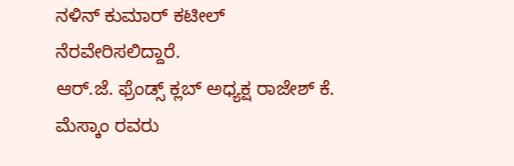ನಳಿನ್ ಕುಮಾರ್ ಕಟೀಲ್ ನೆರವೇರಿಸಲಿದ್ದಾರೆ.
ಆರ್.ಜೆ. ಫ್ರೆಂಡ್ಸ್ ಕ್ಲಬ್ ಅಧ್ಯಕ್ಷ ರಾಜೇಶ್ ಕೆ. ಮೆಸ್ಕಾಂ ರವರು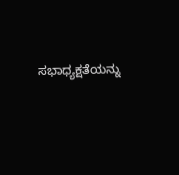ಸಭಾಧ್ಯಕ್ಷತೆಯನ್ನು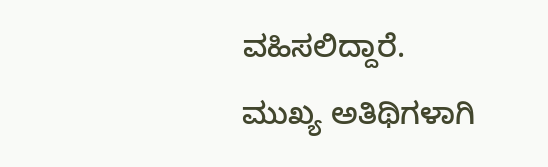ವಹಿಸಲಿದ್ದಾರೆ.
ಮುಖ್ಯ ಅತಿಥಿಗಳಾಗಿ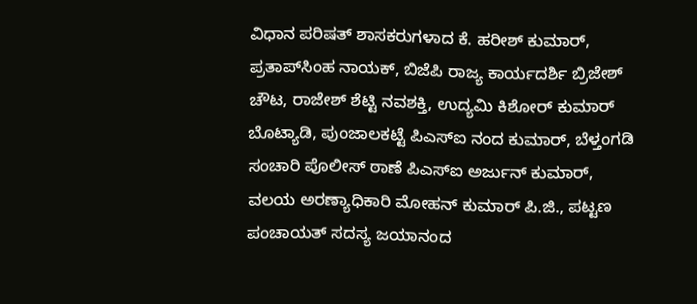ವಿಧಾನ ಪರಿಷತ್ ಶಾಸಕರುಗಳಾದ ಕೆ. ಹರೀಶ್ ಕುಮಾರ್, ಪ್ರತಾಪ್‌ಸಿಂಹ ನಾಯಕ್, ಬಿಜೆಪಿ ರಾಜ್ಯ ಕಾರ್ಯದರ್ಶಿ ಬ್ರಿಜೇಶ್ ಚೌಟ, ರಾಜೇಶ್ ಶೆಟ್ಟಿ ನವಶಕ್ತಿ, ಉದ್ಯಮಿ ಕಿಶೋರ್ ಕುಮಾರ್ ಬೊಟ್ಯಾಡಿ, ಪುಂಜಾಲಕಟ್ಟೆ ಪಿಎಸ್‌ಐ ನಂದ ಕುಮಾರ್, ಬೆಳ್ತಂಗಡಿ ಸಂಚಾರಿ ಪೊಲೀಸ್ ಠಾಣೆ ಪಿಎಸ್‌ಐ ಅರ್ಜುನ್ ಕುಮಾರ್, ವಲಯ ಅರಣ್ಯಾಧಿಕಾರಿ ಮೋಹನ್ ಕುಮಾರ್ ಪಿ.ಜಿ., ಪಟ್ಟಣ ಪಂಚಾಯತ್ ಸದಸ್ಯ ಜಯಾನಂದ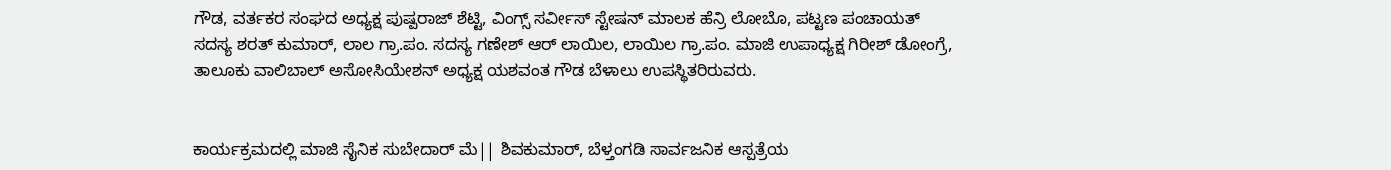ಗೌಡ, ವರ್ತಕರ ಸಂಘದ ಅಧ್ಯಕ್ಷ ಪುಷ್ಪರಾಜ್ ಶೆಟ್ಟಿ, ವಿಂಗ್ಸ್ ಸರ್ವೀಸ್ ಸ್ಟೇಷನ್ ಮಾಲಕ ಹೆನ್ರಿ ಲೋಬೊ, ಪಟ್ಟಣ ಪಂಚಾಯತ್ ಸದಸ್ಯ ಶರತ್ ಕುಮಾರ್, ಲಾಲ ಗ್ರಾ.ಪಂ. ಸದಸ್ಯ ಗಣೇಶ್ ಆರ್ ಲಾಯಿಲ, ಲಾಯಿಲ ಗ್ರಾ.ಪಂ. ಮಾಜಿ ಉಪಾಧ್ಯಕ್ಷ ಗಿರೀಶ್ ಡೋಂಗ್ರೆ, ತಾಲೂಕು ವಾಲಿಬಾಲ್ ಅಸೋಸಿಯೇಶನ್ ಅಧ್ಯಕ್ಷ ಯಶವಂತ ಗೌಡ ಬೆಳಾಲು ಉಪಸ್ಥಿತರಿರುವರು.


ಕಾರ್ಯಕ್ರಮದಲ್ಲಿ ಮಾಜಿ ಸೈನಿಕ ಸುಬೇದಾರ್ ಮೆ|| ಶಿವಕುಮಾರ್, ಬೆಳ್ತಂಗಡಿ ಸಾರ್ವಜನಿಕ ಆಸ್ಪತ್ರೆಯ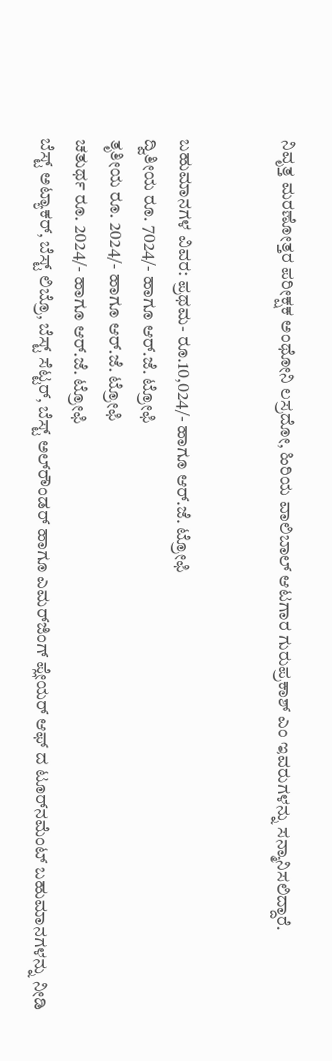ನಿವೃತ್ತ ಮರಣೋತ್ತರ ಪರೀಕ್ಷಕ ಅಂಥೋನಿ ಲಸ್ರದೋ, ಹಿರಿಯ ವಾಲಿಬಾಲ್ ಆಟಗಾರ ಗುರುಪ್ರಕಾಶ್ ಎಂ ಇವರುಗಳನ್ನು ಸನ್ಮಾನಿಸಲಿದ್ದಾರೆ.


ಬಹುಮಾನಗಳ ವಿವರ: ಪ್ರಥಮ- ರೂ.10,024/- ಹಾಗೂ ಆರ್.ಜೆ. ಟ್ರೋಫಿ
ದ್ವಿತೀಯ ರೂ. 7024/- ಹಾಗೂ ಆರ್.ಜೆ. ಟ್ರೋಫಿ
ತೃತೀಯ ರೂ. 2024/- ಹಾಗೂ ಆರ್.ಜೆ. ಟ್ರೋಫಿ
ಚತುರ್ಥ ರೂ. 2024/- ಹಾಗೂ ಆರ್.ಜೆ. ಟ್ರೋಫಿ
ಬೆಸ್ಟ್ ಅಟ್ಯಾಕರ್, ಬೆಸ್ಟ್ ಲಿಬ್ರೊ, ಬೆಸ್ಟ್ ಸೆಟ್ಟರ್, ಬೆಸ್ಟ್ ಅಲ್‌ರೌಂಡರ್ ಹಾಗೂ ಎಮರ್‌ಜಿಂಗ್ ಪ್ಲೇಯರ್ ಆಫ್ ದ ಟೂರ್‌ನಮೆಂಟ್ ಬಹುಮಾನಗಳನ್ನು ನೀಡಿ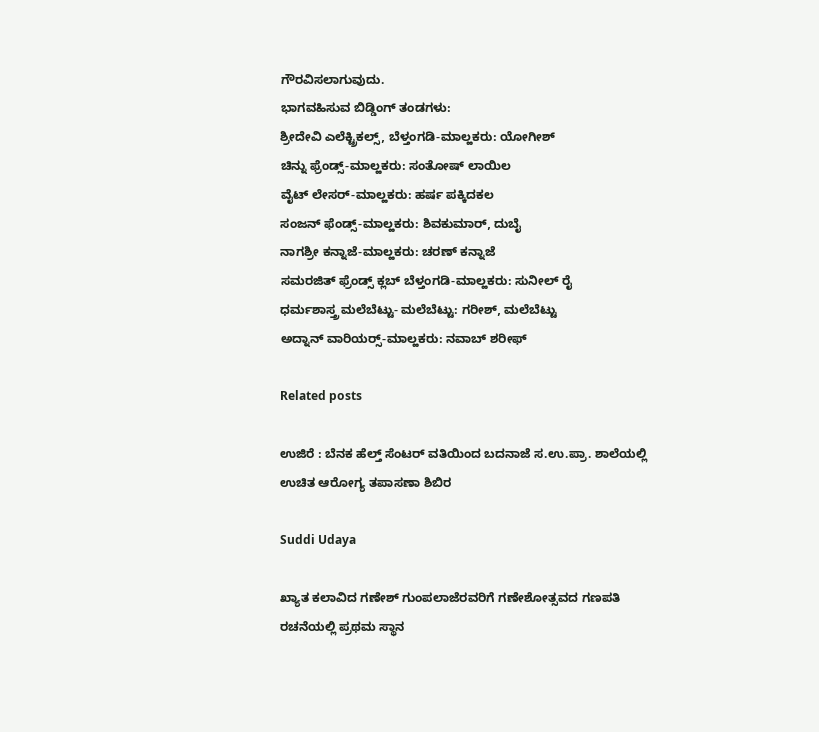ಗೌರವಿಸಲಾಗುವುದು.
ಭಾಗವಹಿಸುವ ಬಿಡ್ಡಿಂಗ್ ತಂಡಗಳು:
ಶ್ರೀದೇವಿ ಎಲೆಕ್ಟ್ರಿಕಲ್ಸ್, ಬೆಳ್ತಂಗಡಿ-ಮಾಲ್ಹಕರು: ಯೋಗೀಶ್
ಚಿನ್ನು ಫ್ರೆಂಡ್ಸ್-ಮಾಲ್ಹಕರು: ಸಂತೋಷ್ ಲಾಯಿಲ
ವೈಟ್ ಲೇಸರ್-ಮಾಲ್ಹಕರು: ಹರ್ಷ ಪಕ್ಕಿದಕಲ
ಸಂಜನ್ ಫೆಂಡ್ಸ್-ಮಾಲ್ಹಕರು: ಶಿವಕುಮಾರ್, ದುಬೈ
ನಾಗಶ್ರೀ ಕನ್ನಾಜೆ-ಮಾಲ್ಹಕರು: ಚರಣ್ ಕನ್ನಾಜೆ
ಸಮರಜಿತ್ ಫ್ರೆಂಡ್ಸ್ ಕ್ಲಬ್ ಬೆಳ್ತಂಗಡಿ-ಮಾಲ್ಹಕರು: ಸುನೀಲ್ ರೈ
ಧರ್ಮಶಾಸ್ತ್ರ ಮಲೆಬೆಟ್ಟು- ಮಲೆಬೆಟ್ಟು: ಗರೀಶ್, ಮಲೆಬೆಟ್ಟು
ಅದ್ನಾನ್ ವಾರಿಯರ್‍ಸ್-ಮಾಲ್ಹಕರು: ನವಾಬ್ ಶರೀಫ್

Related posts

ಉಜಿರೆ : ಬೆನಕ ಹೆಲ್ತ್ ಸೆಂಟರ್ ವತಿಯಿಂದ ಬದನಾಜೆ ಸ.ಉ.ಪ್ರಾ. ಶಾಲೆಯಲ್ಲಿ ಉಚಿತ ಆರೋಗ್ಯ ತಪಾಸಣಾ ಶಿಬಿರ

Suddi Udaya

ಖ್ಯಾತ ಕಲಾವಿದ ಗಣೇಶ್ ಗುಂಪಲಾಜೆರವರಿಗೆ ಗಣೇಶೋತ್ಸವದ ಗಣಪತಿ ರಚನೆಯಲ್ಲಿ ಪ್ರಥಮ ಸ್ಥಾನ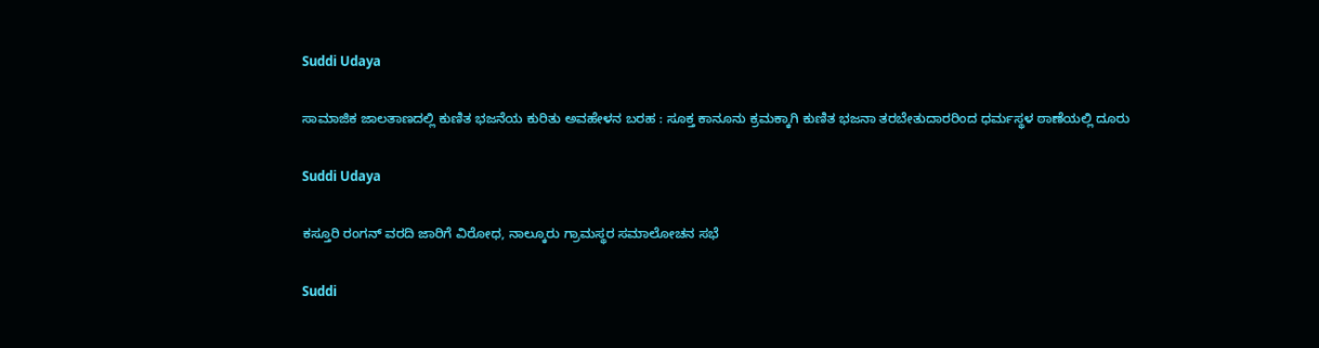Suddi Udaya

ಸಾಮಾಜಿಕ ಜಾಲತಾಣದಲ್ಲಿ ಕುಣಿತ ಭಜನೆಯ ಕುರಿತು ಅವಹೇಳನ ಬರಹ : ಸೂಕ್ತ ಕಾನೂನು ಕ್ರಮಕ್ಕಾಗಿ ಕುಣಿತ ಭಜನಾ ತರಬೇತುದಾರರಿಂದ ಧರ್ಮಸ್ಥಳ ಠಾಣೆಯಲ್ಲಿ ದೂರು

Suddi Udaya

ಕಸ್ತೂರಿ ರಂಗನ್ ವರದಿ ಜಾರಿಗೆ ವಿರೋಧ, ನಾಲ್ಕೂರು ಗ್ರಾಮಸ್ಥರ ಸಮಾಲೋಚನ ಸಭೆ

Suddi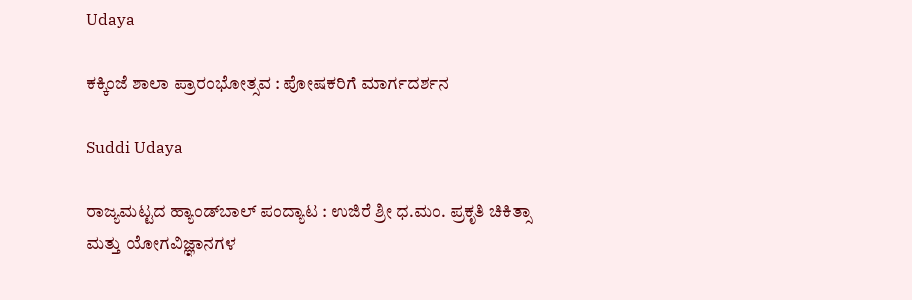Udaya

ಕಕ್ಕಿಂಜೆ ಶಾಲಾ ಪ್ರಾರಂಭೋತ್ಸವ : ಪೋಷಕರಿಗೆ ಮಾರ್ಗದರ್ಶನ

Suddi Udaya

ರಾಜ್ಯಮಟ್ಟದ ಹ್ಯಾಂಡ್‌ಬಾಲ್‌ ಪಂದ್ಯಾಟ : ಉಜಿರೆ ಶ್ರೀ ಧ.ಮಂ. ಪ್ರಕೃತಿ ಚಿಕಿತ್ಸಾ ಮತ್ತು ಯೋಗವಿಜ್ಞಾನಗಳ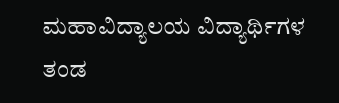ಮಹಾವಿದ್ಯಾಲಯ ವಿದ್ಯಾರ್ಥಿಗಳ ತಂಡ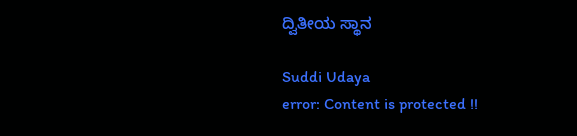ದ್ವಿತೀಯ ಸ್ಥಾನ

Suddi Udaya
error: Content is protected !!